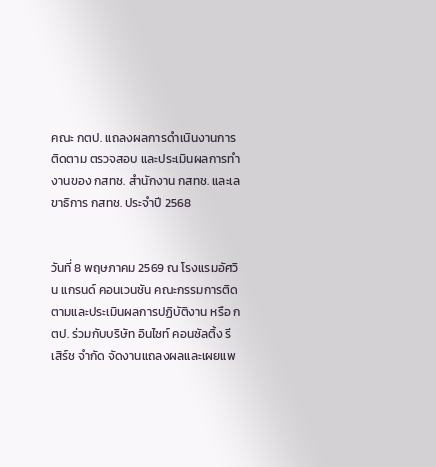คณะ กตป. แถลงผลการดำเนินงานการติดตาม ตรวจสอบ และประเมินผลการทำงานของ กสทช. สำนักงาน กสทช. และเลขาธิการ กสทช. ประจำปี 2568


วันที่ 8 พฤษภาคม 2569 ณ โรงแรมอัศวิน แกรนด์ คอนเวนชัน คณะกรรมการติดตามและประเมินผลการปฏิบัติงาน หรือ กตป. ร่วมกับบริษัท อินไซท์ คอนซัลติ้ง รีเสิร์ช จำกัด จัดงานแถลงผลและเผยแพ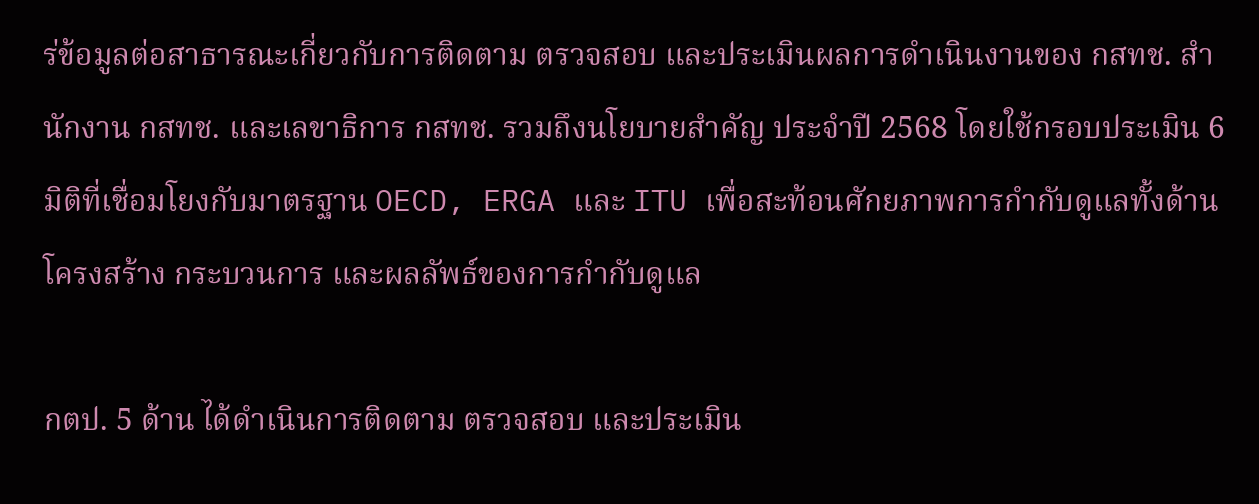ร่ข้อมูลต่อสาธารณะเกี่ยวกับการติดตาม ตรวจสอบ และประเมินผลการดำเนินงานของ กสทช. สำนักงาน กสทช. และเลขาธิการ กสทช. รวมถึงนโยบายสำคัญ ประจำปี 2568 โดยใช้กรอบประเมิน 6 มิติที่เชื่อมโยงกับมาตรฐาน OECD, ERGA และ ITU เพื่อสะท้อนศักยภาพการกำกับดูแลทั้งด้านโครงสร้าง กระบวนการ และผลลัพธ์ของการกำกับดูแล

กตป. 5 ด้าน ได้ดำเนินการติดตาม ตรวจสอบ และประเมิน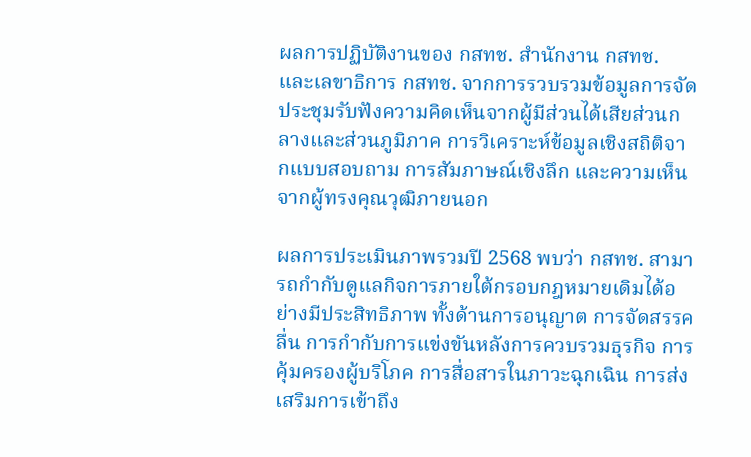ผลการปฏิบัติงานของ กสทช. สำนักงาน กสทช. และเลขาธิการ กสทช. จากการรวบรวมข้อมูลการจัดประชุมรับฟังความคิดเห็นจากผู้มีส่วนได้เสียส่วนกลางและส่วนภูมิภาค การวิเคราะห์ข้อมูลเชิงสถิติจากแบบสอบถาม การสัมภาษณ์เชิงลึก และความเห็นจากผู้ทรงคุณวุฒิภายนอก

ผลการประเมินภาพรวมปี 2568 พบว่า กสทช. สามารถกำกับดูแลกิจการภายใต้กรอบกฎหมายเดิมได้อย่างมีประสิทธิภาพ ทั้งด้านการอนุญาต การจัดสรรคลื่น การกำกับการแข่งขันหลังการควบรวมธุรกิจ การคุ้มครองผู้บริโภค การสื่อสารในภาวะฉุกเฉิน การส่งเสริมการเข้าถึง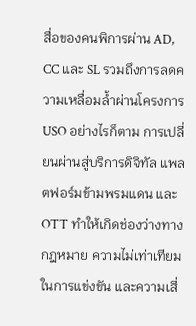สื่อของคนพิการผ่าน AD, CC และ SL รวมถึงการลดความเหลื่อมล้ำผ่านโครงการ USO อย่างไรก็ตาม การเปลี่ยนผ่านสู่บริการดิจิทัล แพลตฟอร์มข้ามพรมแดน และ OTT ทำให้เกิดช่องว่างทางกฎหมาย ความไม่เท่าเทียมในการแข่งขัน และความเสี่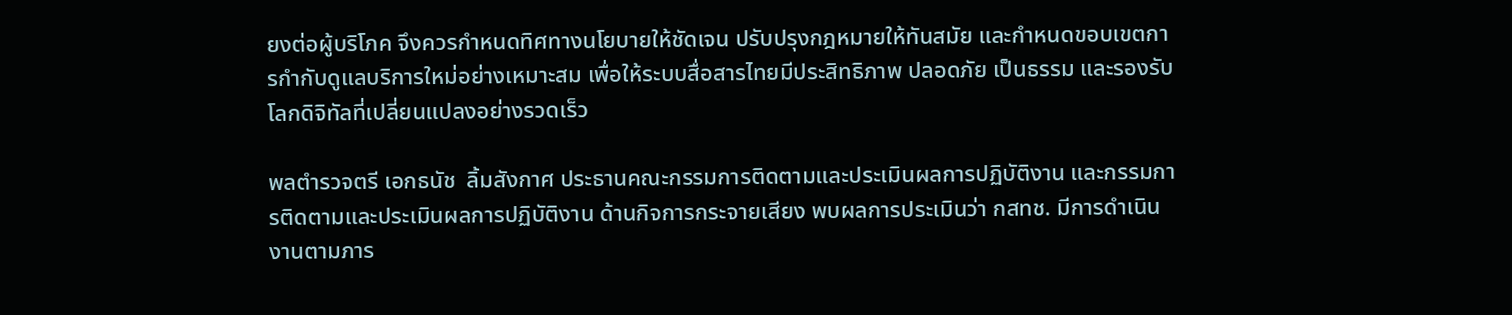ยงต่อผู้บริโภค จึงควรกำหนดทิศทางนโยบายให้ชัดเจน ปรับปรุงกฎหมายให้ทันสมัย และกำหนดขอบเขตการกำกับดูแลบริการใหม่อย่างเหมาะสม เพื่อให้ระบบสื่อสารไทยมีประสิทธิภาพ ปลอดภัย เป็นธรรม และรองรับโลกดิจิทัลที่เปลี่ยนแปลงอย่างรวดเร็ว

พลตำรวจตรี เอกธนัช  ลิ้มสังกาศ ประธานคณะกรรมการติดตามและประเมินผลการปฏิบัติงาน และกรรมการติดตามและประเมินผลการปฏิบัติงาน ด้านกิจการกระจายเสียง พบผลการประเมินว่า กสทช. มีการดำเนินงานตามภาร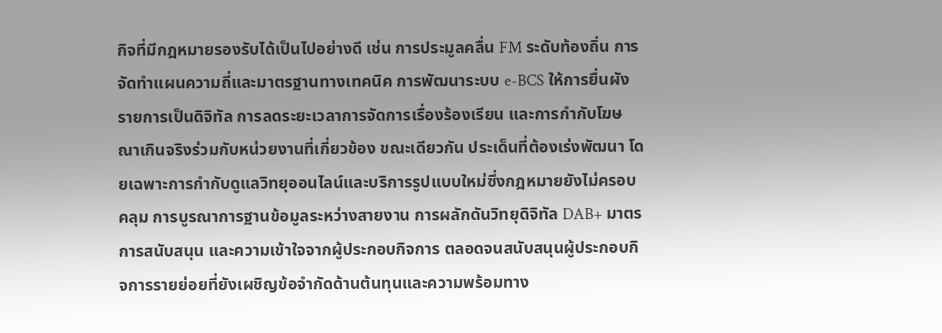กิจที่มีกฎหมายรองรับได้เป็นไปอย่างดี เช่น การประมูลคลื่น FM ระดับท้องถิ่น การจัดทำแผนความถี่และมาตรฐานทางเทคนิค การพัฒนาระบบ e-BCS ให้การยื่นผังรายการเป็นดิจิทัล การลดระยะเวลาการจัดการเรื่องร้องเรียน และการกำกับโฆษณาเกินจริงร่วมกับหน่วยงานที่เกี่ยวข้อง ขณะเดียวกัน ประเด็นที่ต้องเร่งพัฒนา โดยเฉพาะการกำกับดูแลวิทยุออนไลน์และบริการรูปแบบใหม่ซึ่งกฎหมายยังไม่ครอบคลุม การบูรณาการฐานข้อมูลระหว่างสายงาน การผลักดันวิทยุดิจิทัล DAB+ มาตรการสนับสนุน และความเข้าใจจากผู้ประกอบกิจการ ตลอดจนสนับสนุนผู้ประกอบกิจการรายย่อยที่ยังเผชิญข้อจำกัดด้านต้นทุนและความพร้อมทาง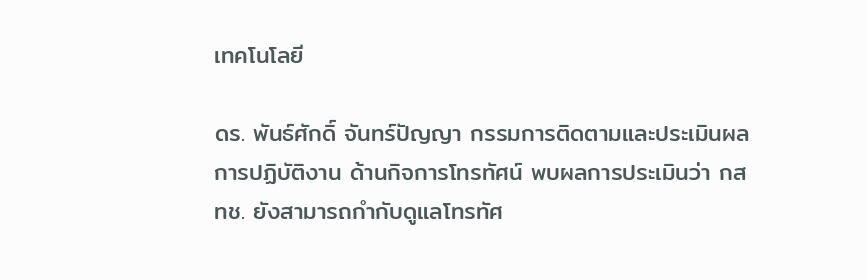เทคโนโลยี

ดร. พันธ์ศักดิ์ จันทร์ปัญญา กรรมการติดตามและประเมินผลการปฏิบัติงาน ด้านกิจการโทรทัศน์ พบผลการประเมินว่า กสทช. ยังสามารถกำกับดูแลโทรทัศ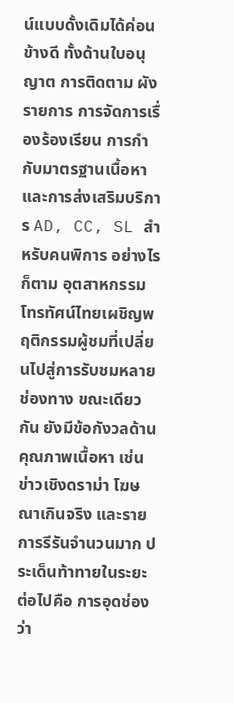น์แบบดั้งเดิมได้ค่อนข้างดี ทั้งด้านใบอนุญาต การติดตาม ผังรายการ การจัดการเรื่องร้องเรียน การกำกับมาตรฐานเนื้อหา และการส่งเสริมบริการ AD, CC, SL สำหรับคนพิการ อย่างไรก็ตาม อุตสาหกรรมโทรทัศน์ไทยเผชิญพฤติกรรมผู้ชมที่เปลี่ยนไปสู่การรับชมหลายช่องทาง ขณะเดียวกัน ยังมีข้อกังวลด้านคุณภาพเนื้อหา เช่น ข่าวเชิงดราม่า โฆษณาเกินจริง และรายการรีรันจำนวนมาก ประเด็นท้าทายในระยะต่อไปคือ การอุดช่องว่า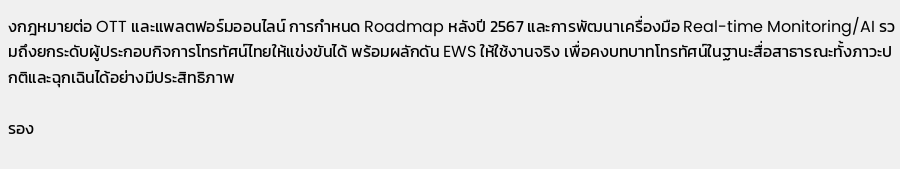งกฎหมายต่อ OTT และแพลตฟอร์มออนไลน์ การกำหนด Roadmap หลังปี 2567 และการพัฒนาเครื่องมือ Real-time Monitoring/AI รวมถึงยกระดับผู้ประกอบกิจการโทรทัศน์ไทยให้แข่งขันได้ พร้อมผลักดัน EWS ให้ใช้งานจริง เพื่อคงบทบาทโทรทัศน์ในฐานะสื่อสาธารณะทั้งภาวะปกติและฉุกเฉินได้อย่างมีประสิทธิภาพ

รอง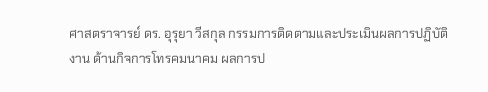ศาสตราจารย์ ดร. อุรุยา วีสกุล กรรมการติดตามและประเมินผลการปฏิบัติงาน ด้านกิจการโทรคมนาคม ผลการป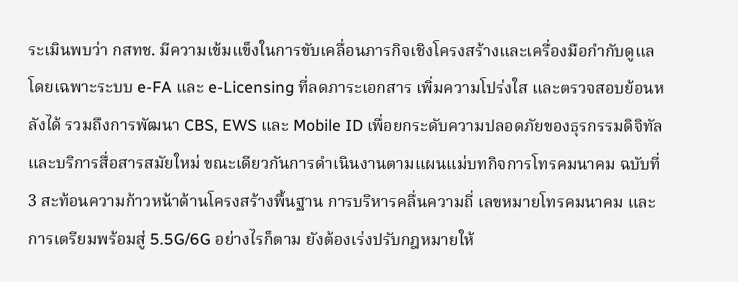ระเมินพบว่า กสทช. มีความเข้มแข็งในการขับเคลื่อนภารกิจเชิงโครงสร้างและเครื่องมือกำกับดูแล โดยเฉพาะระบบ e-FA และ e-Licensing ที่ลดภาระเอกสาร เพิ่มความโปร่งใส และตรวจสอบย้อนหลังได้ รวมถึงการพัฒนา CBS, EWS และ Mobile ID เพื่อยกระดับความปลอดภัยของธุรกรรมดิจิทัลและบริการสื่อสารสมัยใหม่ ขณะเดียวกันการดำเนินงานตามแผนแม่บทกิจการโทรคมนาคม ฉบับที่ 3 สะท้อนความก้าวหน้าด้านโครงสร้างพื้นฐาน การบริหารคลื่นความถี่ เลขหมายโทรคมนาคม และการเตรียมพร้อมสู่ 5.5G/6G อย่างไรก็ตาม ยังต้องเร่งปรับกฎหมายให้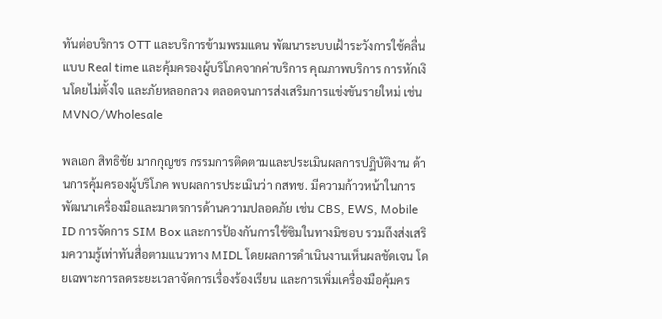ทันต่อบริการ OTT และบริการข้ามพรมแดน พัฒนาระบบเฝ้าระวังการใช้คลื่นแบบ Real time และคุ้มครองผู้บริโภคจากค่าบริการ คุณภาพบริการ การหักเงินโดยไม่ตั้งใจ และภัยหลอกลวง ตลอดจนการส่งเสริมการแข่งขันรายใหม่ เช่น MVNO/Wholesale

พลเอก สิทธิชัย มากกุญชร กรรมการติดตามและประเมินผลการปฏิบัติงาน ด้านการคุ้มครองผู้บริโภค พบผลการประเมินว่า กสทช. มีความก้าวหน้าในการพัฒนาเครื่องมือและมาตรการด้านความปลอดภัย เช่น CBS, EWS, Mobile ID การจัดการ SIM Box และการป้องกันการใช้ซิมในทางมิชอบ รวมถึงส่งเสริมความรู้เท่าทันสื่อตามแนวทาง MIDL โดยผลการดำเนินงานเห็นผลชัดเจน โดยเฉพาะการลดระยะเวลาจัดการเรื่องร้องเรียน และการเพิ่มเครื่องมือคุ้มคร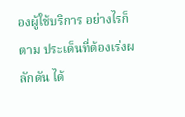องผู้ใช้บริการ อย่างไรก็ตาม ประเด็นที่ต้องเร่งผลักดัน ได้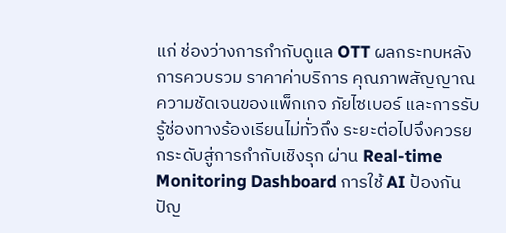แก่ ช่องว่างการกำกับดูแล OTT ผลกระทบหลังการควบรวม ราคาค่าบริการ คุณภาพสัญญาณ ความชัดเจนของแพ็กเกจ ภัยไซเบอร์ และการรับรู้ช่องทางร้องเรียนไม่ทั่วถึง ระยะต่อไปจึงควรยกระดับสู่การกำกับเชิงรุก ผ่าน Real-time Monitoring Dashboard การใช้ AI ป้องกันปัญ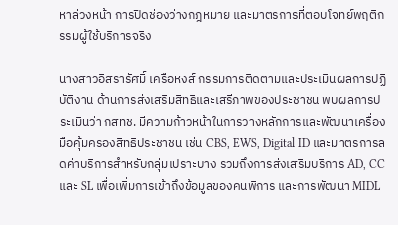หาล่วงหน้า การปิดช่องว่างกฎหมาย และมาตรการที่ตอบโจทย์พฤติกรรมผู้ใช้บริการจริง

นางสาวอิสรารัศมิ์ เครือหงส์ กรรมการติดตามและประเมินผลการปฏิบัติงาน ด้านการส่งเสริมสิทธิและเสรีภาพของประชาชน พบผลการประเมินว่า กสทช. มีความก้าวหน้าในการวางหลักการและพัฒนาเครื่องมือคุ้มครองสิทธิประชาชน เช่น CBS, EWS, Digital ID และมาตรการลดค่าบริการสำหรับกลุ่มเปราะบาง รวมถึงการส่งเสริมบริการ AD, CC และ SL เพื่อเพิ่มการเข้าถึงข้อมูลของคนพิการ และการพัฒนา MIDL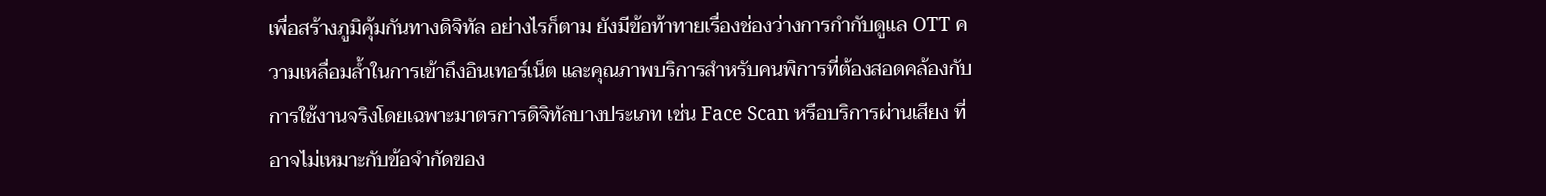เพื่อสร้างภูมิคุ้มกันทางดิจิทัล อย่างไรก็ตาม ยังมีข้อท้าทายเรื่องช่องว่างการกำกับดูแล OTT ความเหลื่อมล้ำในการเข้าถึงอินเทอร์เน็ต และคุณภาพบริการสำหรับคนพิการที่ต้องสอดคล้องกับการใช้งานจริงโดยเฉพาะมาตรการดิจิทัลบางประเภท เช่น Face Scan หรือบริการผ่านเสียง ที่อาจไม่เหมาะกับข้อจำกัดของ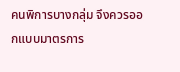คนพิการบางกลุ่ม จึงควรออกแบบมาตรการ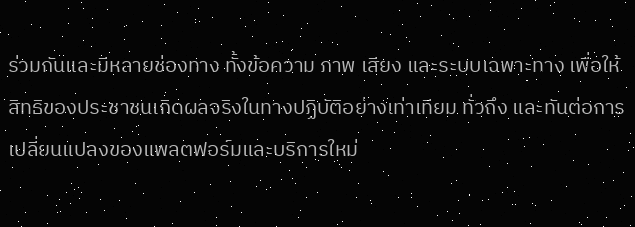ร่วมกันและมีหลายช่องทาง ทั้งข้อความ ภาพ เสียง และระบบเฉพาะทาง เพื่อให้สิทธิของประชาชนเกิดผลจริงในทางปฏิบัติอย่างเท่าเทียม ทั่วถึง และทันต่อการเปลี่ยนแปลงของแพลตฟอร์มและบริการใหม่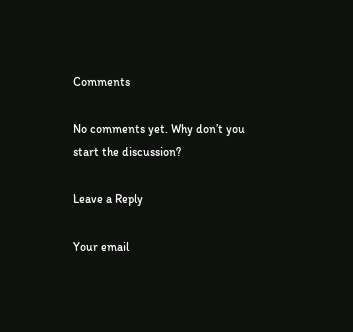Comments

No comments yet. Why don’t you start the discussion?

Leave a Reply

Your email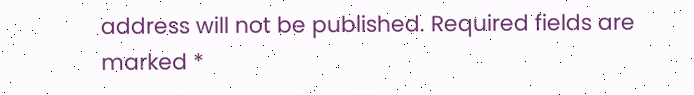address will not be published. Required fields are marked *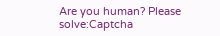Are you human? Please solve:Captcha